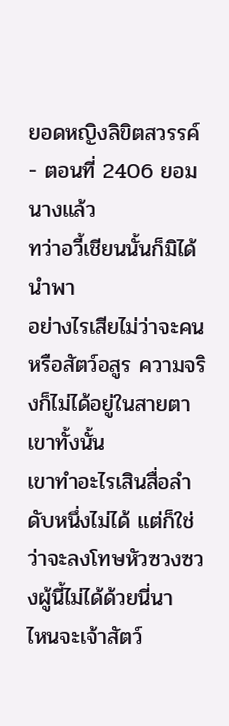ยอดหญิงลิขิตสวรรค์ - ตอนที่ 2406 ยอมนางแล้ว
ทว่าอวี้เชียนนั้นก็มิได้นำพา
อย่างไรเสียไม่ว่าจะคนหรือสัตว์อสูร ความจริงก็ไม่ได้อยู่ในสายตาเขาทั้งนั้น
เขาทำอะไรเสินสื่อลำดับหนึ่งไม่ได้ แต่ก็ใช่ว่าจะลงโทษหัวซวงซวงผู้นี้ไม่ได้ด้วยนี่นา
ไหนจะเจ้าสัตว์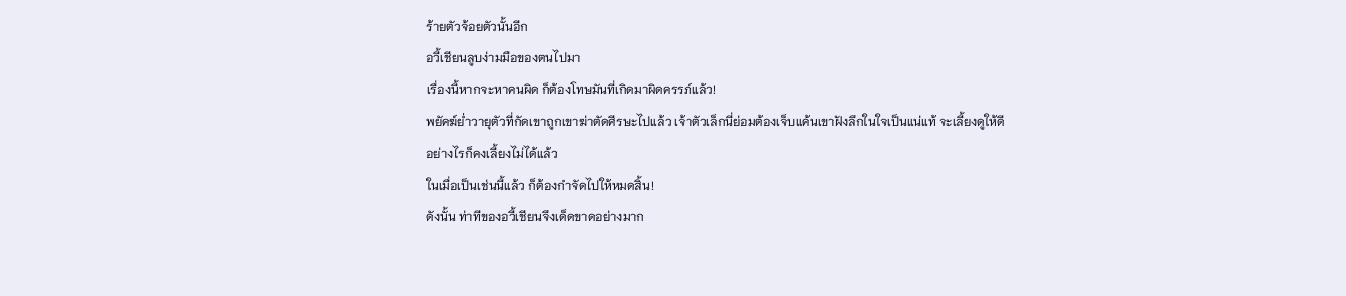ร้ายตัวจ้อยตัวนั้นอีก
อวี้เชียนลูบง่ามมือของตนไปมา
เรื่องนี้หากจะหาคนผิด ก็ต้องโทษมันที่เกิดมาผิดครรภ์แล้ว!
พยัคฆ์ย่ำวายุตัวที่กัดเขาถูกเขาฆ่าตัดศีรษะไปแล้ว เจ้าตัวเล็กนี่ย่อมต้องเจ็บแค้นเขาฝังลึกในใจเป็นแน่แท้ จะเลี้ยงดูให้ดีอย่างไรก็คงเลี้ยงไม่ได้แล้ว
ในเมื่อเป็นเช่นนี้แล้ว ก็ต้องกำจัดไปให้หมดสิ้น!
ดังนั้น ท่าทีของอวี้เชียนจึงเด็ดขาดอย่างมาก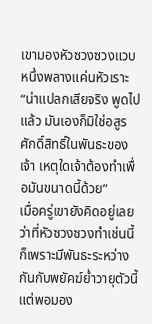เขามองหัวซวงซวงแวบหนึ่งพลางแค่นหัวเราะ
“น่าแปลกเสียจริง พูดไปแล้ว มันเองก็มิใช่อสูรศักดิ์สิทธิ์ในพันธะของเจ้า เหตุใดเจ้าต้องทำเพื่อมันขนาดนี้ด้วย”
เมื่อครู่เขายังคิดอยู่เลยว่าที่หัวซวงซวงทำเช่นนี้ก็เพราะมีพันธะระหว่างกันกับพยัคฆ์ย่ำวายุตัวนี้
แต่พอมอง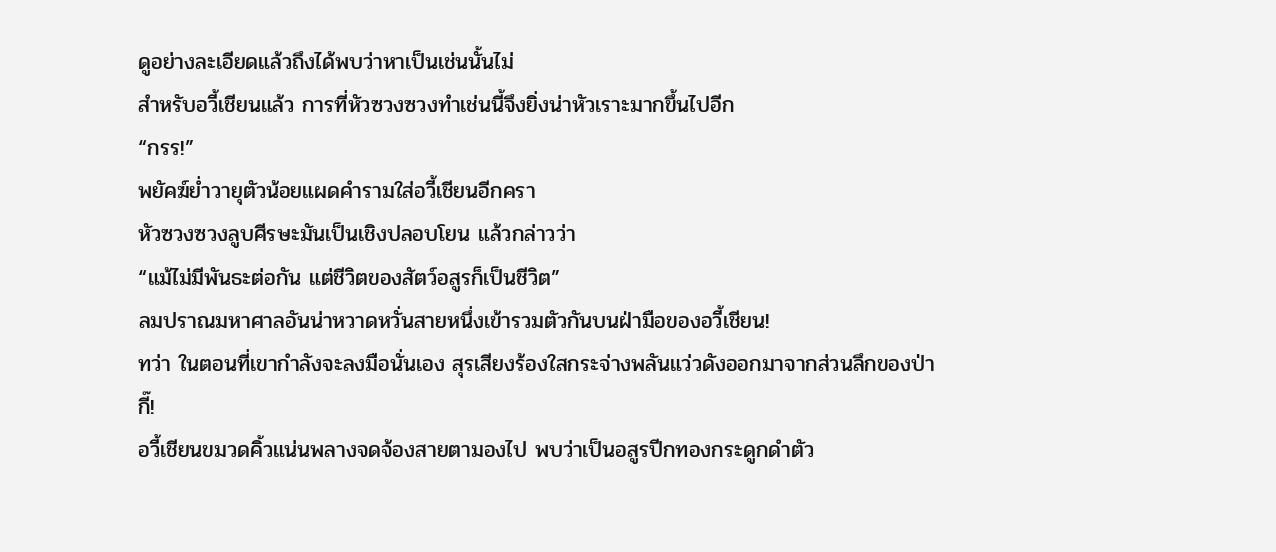ดูอย่างละเอียดแล้วถึงได้พบว่าหาเป็นเช่นนั้นไม่
สำหรับอวี้เชียนแล้ว การที่หัวซวงซวงทำเช่นนี้จึงยิ่งน่าหัวเราะมากขึ้นไปอีก
“กรร!”
พยัคฆ์ย่ำวายุตัวน้อยแผดคำรามใส่อวี้เชียนอีกครา
หัวซวงซวงลูบศีรษะมันเป็นเชิงปลอบโยน แล้วกล่าวว่า
“แม้ไม่มีพันธะต่อกัน แต่ชีวิตของสัตว์อสูรก็เป็นชีวิต”
ลมปราณมหาศาลอันน่าหวาดหวั่นสายหนึ่งเข้ารวมตัวกันบนฝ่ามือของอวี้เชียน!
ทว่า ในตอนที่เขากำลังจะลงมือนั่นเอง สุรเสียงร้องใสกระจ่างพลันแว่วดังออกมาจากส่วนลึกของป่า
กี๊!
อวี้เชียนขมวดคิ้วแน่นพลางจดจ้องสายตามองไป พบว่าเป็นอสูรปีกทองกระดูกดำตัว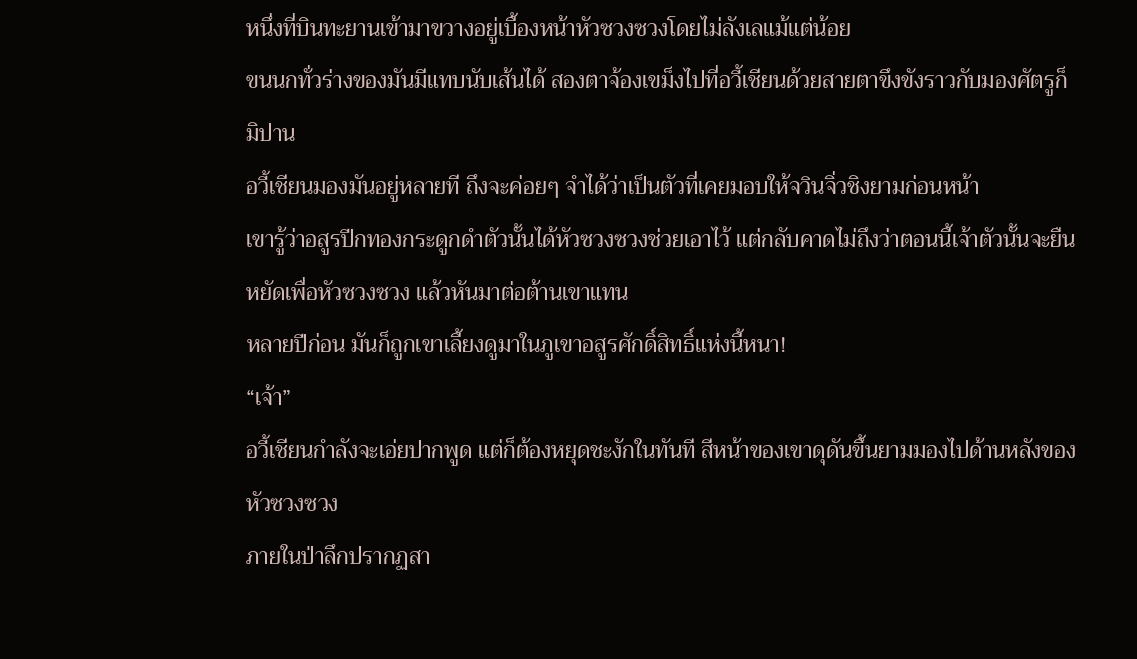หนึ่งที่บินทะยานเข้ามาขวางอยู่เบื้องหน้าหัวซวงซวงโดยไม่ลังเลแม้แต่น้อย
ขนนกทั่วร่างของมันมีแทบนับเส้นได้ สองตาจ้องเขม็งไปที่อวี้เชียนด้วยสายตาขึงขังราวกับมองศัตรูก็มิปาน
อวี้เชียนมองมันอยู่หลายที ถึงจะค่อยๆ จำได้ว่าเป็นตัวที่เคยมอบให้จวินจิ่วชิงยามก่อนหน้า
เขารู้ว่าอสูรปีกทองกระดูกดำตัวนั้นได้หัวซวงซวงช่วยเอาไว้ แต่กลับคาดไม่ถึงว่าตอนนี้เจ้าตัวนั้นจะยืนหยัดเพื่อหัวซวงซวง แล้วหันมาต่อต้านเขาแทน
หลายปีก่อน มันก็ถูกเขาเลี้ยงดูมาในภูเขาอสูรศักดิ์สิทธิ์แห่งนี้หนา!
“เจ้า”
อวี้เชียนกำลังจะเอ่ยปากพูด แต่ก็ต้องหยุดชะงักในทันที สีหน้าของเขาดุดันขึ้นยามมองไปด้านหลังของหัวซวงซวง
ภายในป่าลึกปรากฏสา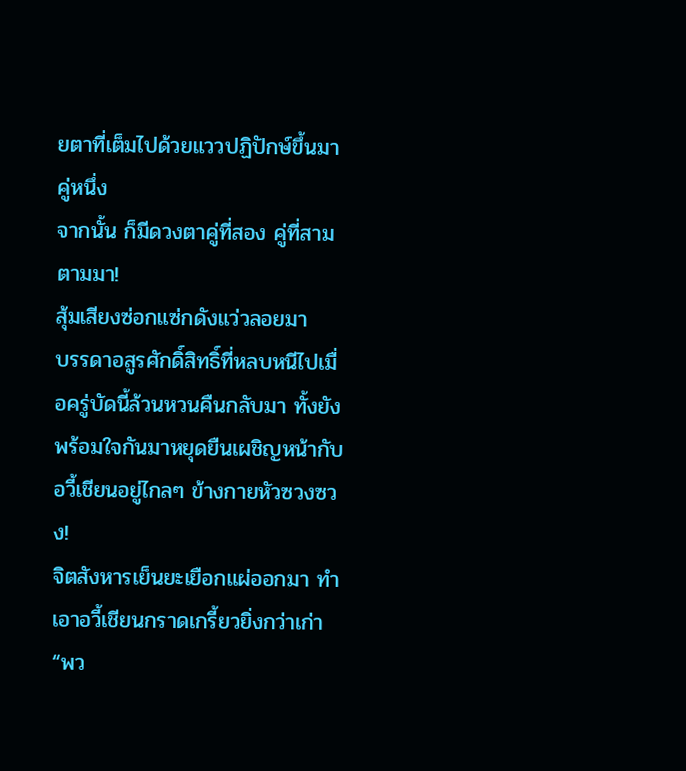ยตาที่เต็มไปด้วยแววปฏิปักษ์ขึ้นมาคู่หนึ่ง
จากนั้น ก็มีดวงตาคู่ที่สอง คู่ที่สามตามมา!
สุ้มเสียงซ่อกแซ่กดังแว่วลอยมา
บรรดาอสูรศักดิ์สิทธิ์ที่หลบหนีไปเมื่อครู่บัดนี้ล้วนหวนคืนกลับมา ทั้งยังพร้อมใจกันมาหยุดยืนเผชิญหน้ากับอวี้เชียนอยู่ไกลๆ ข้างกายหัวซวงซวง!
จิตสังหารเย็นยะเยือกแผ่ออกมา ทำเอาอวี้เชียนกราดเกรี้ยวยิ่งกว่าเก่า
“พว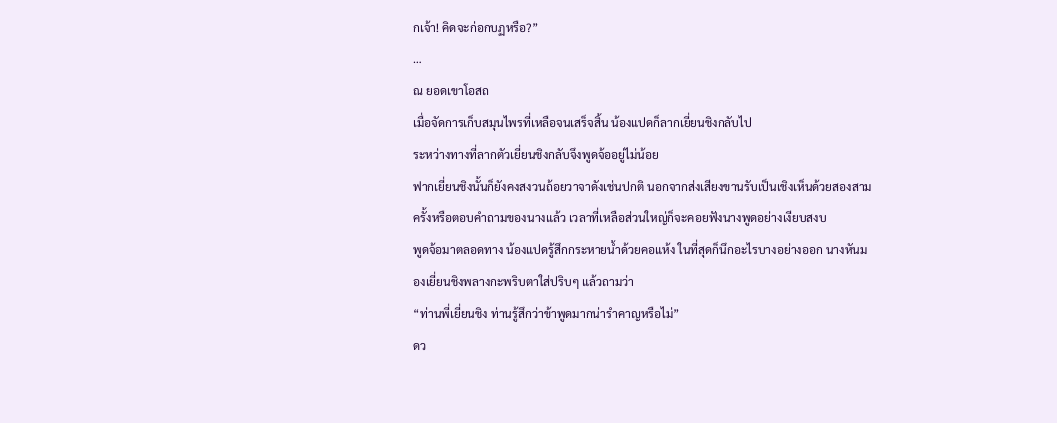กเจ้า! คิดจะก่อกบฏหรือ?”
…
ณ ยอดเขาโอสถ
เมื่อจัดการเก็บสมุนไพรที่เหลือจนเสร็จสิ้น น้องแปดก็ลากเยี่ยนชิงกลับไป
ระหว่างทางที่ลากตัวเยี่ยนชิงกลับจึงพูดจ้ออยู่ไม่น้อย
ฟากเยี่ยนชิงนั้นก็ยังคงสงวนถ้อยวาจาดังเช่นปกติ นอกจากส่งเสียงขานรับเป็นเชิงเห็นด้วยสองสามครั้งหรือตอบคำถามของนางแล้ว เวลาที่เหลือส่วนใหญ่ก็จะคอยฟังนางพูดอย่างเงียบสงบ
พูดจ้อมาตลอดทาง น้องแปดรู้สึกกระหายน้ำด้วยคอแห้ง ในที่สุดก็นึกอะไรบางอย่างออก นางหันมองเยี่ยนชิงพลางกะพริบตาใส่ปริบๆ แล้วถามว่า
“ท่านพี่เยี่ยนชิง ท่านรู้สึกว่าข้าพูดมากน่ารำคาญหรือไม่”
ดว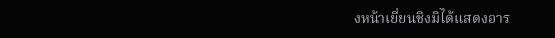งหน้าเยี่ยนชิงมิได้แสดงอาร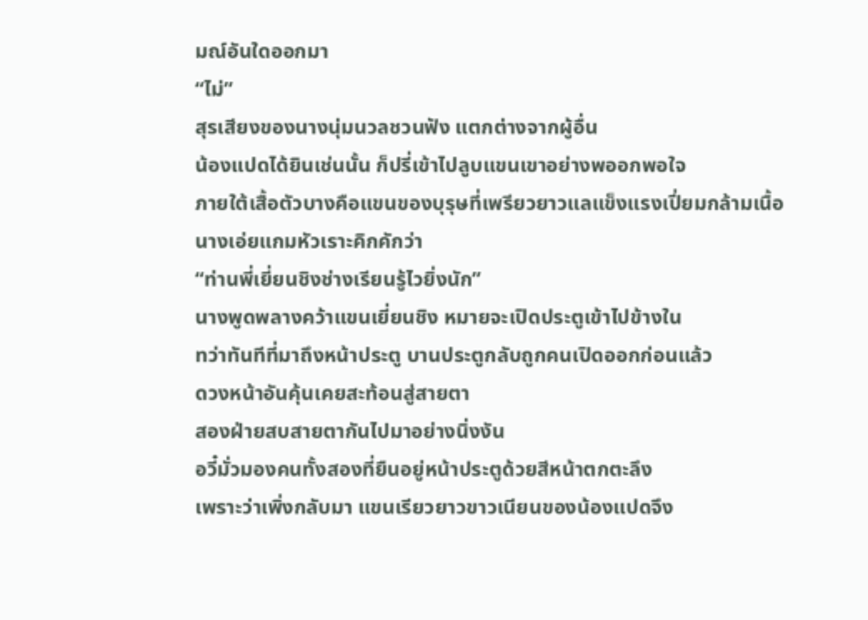มณ์อันใดออกมา
“ไม่”
สุรเสียงของนางนุ่มนวลชวนฟัง แตกต่างจากผู้อื่น
น้องแปดได้ยินเช่นนั้น ก็ปรี่เข้าไปลูบแขนเขาอย่างพออกพอใจ
ภายใต้เสื้อตัวบางคือแขนของบุรุษที่เพรียวยาวแลแข็งแรงเปี่ยมกล้ามเนื้อ
นางเอ่ยแกมหัวเราะคิกคักว่า
“ท่านพี่เยี่ยนชิงช่างเรียนรู้ไวยิ่งนัก”
นางพูดพลางคว้าแขนเยี่ยนชิง หมายจะเปิดประตูเข้าไปข้างใน
ทว่าทันทีที่มาถึงหน้าประตู บานประตูกลับถูกคนเปิดออกก่อนแล้ว
ดวงหน้าอันคุ้นเคยสะท้อนสู่สายตา
สองฝ่ายสบสายตากันไปมาอย่างนิ่งงัน
อวี๋มั่วมองคนทั้งสองที่ยืนอยู่หน้าประตูด้วยสีหน้าตกตะลึง
เพราะว่าเพิ่งกลับมา แขนเรียวยาวขาวเนียนของน้องแปดจึง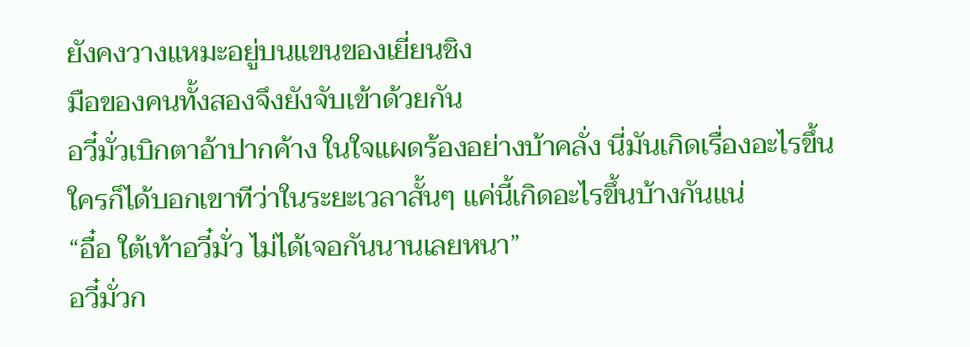ยังคงวางแหมะอยู่บนแขนของเยี่ยนชิง
มือของคนทั้งสองจึงยังจับเข้าด้วยกัน
อวี๋มั่วเบิกตาอ้าปากค้าง ในใจแผดร้องอย่างบ้าคลั่ง นี่มันเกิดเรื่องอะไรขึ้น
ใครก็ได้บอกเขาทีว่าในระยะเวลาสั้นๆ แค่นี้เกิดอะไรขึ้นบ้างกันแน่
“อื๋อ ใต้เท้าอวี๋มั่ว ไม่ได้เจอกันนานเลยหนา”
อวี๋มั่วก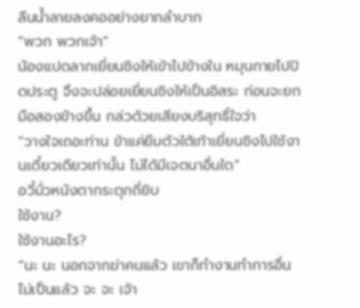ลืนน้ำลายลงคออย่างยากลำบาก
“พวก พวกเจ้า”
น้องแปดลากเยี่ยนชิงให้เข้าไปข้างใน หมุนกายไปปิดประตู จึงจะปล่อยเยี่ยนชิงให้เป็นอิสระ ก่อนจะยกมือสองข้างขึ้น กล่วด้วยเสียงบริสุทธิ์ใจว่า
“วางใจเถอะท่าน ข้าแค่ยืมตัวใต้เท้าเยี่ยนชิงไปใช้งานเดี๋ยวเดียวเท่านั้น ไม่ได้มีเจตนาอื่นใด”
อวี๋มั่วหนังตากระตุกถี่ยิบ
ใช้งาน?
ใช้งานอะไร?
“นะ นะ นอกจากฆ่าคนแล้ว เขาก็ทำงานทำการอื่นไม่เป็นแล้ว จะ จะ เจ้า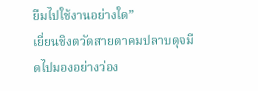ยืมไปใช้งานอย่างใด”
เยี่ยนชิงตวัดสายตาคมปลาบดุจมีดไปมองอย่างว่อง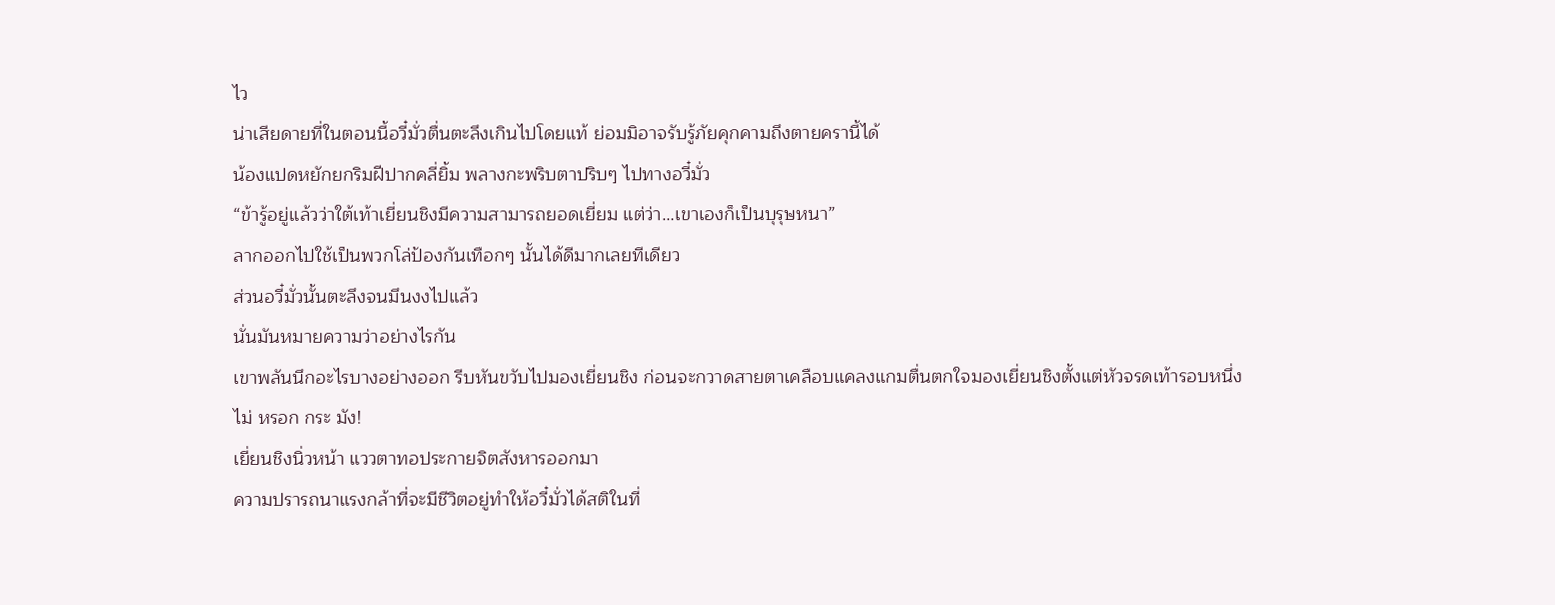ไว
น่าเสียดายที่ในตอนนี้อวี๋มั่วตื่นตะลึงเกินไปโดยแท้ ย่อมมิอาจรับรู้ภัยคุกคามถึงตายครานี้ได้
น้องแปดหยักยกริมฝีปากคลี่ยิ้ม พลางกะพริบตาปริบๆ ไปทางอวี๋มั่ว
“ข้ารู้อยู่แล้วว่าใต้เท้าเยี่ยนชิงมีความสามารถยอดเยี่ยม แต่ว่า…เขาเองก็เป็นบุรุษหนา”
ลากออกไปใช้เป็นพวกโล่ป้องกันเทือกๆ นั้นได้ดีมากเลยทีเดียว
ส่วนอวี๋มั่วนั้นตะลึงจนมึนงงไปแล้ว
นั่นมันหมายความว่าอย่างไรกัน
เขาพลันนึกอะไรบางอย่างออก รีบหันขวับไปมองเยี่ยนชิง ก่อนจะกวาดสายตาเคลือบแคลงแกมตื่นตกใจมองเยี่ยนชิงตั้งแต่หัวจรดเท้ารอบหนึ่ง
ไม่ หรอก กระ มัง!
เยี่ยนชิงนิ่วหน้า แววตาทอประกายจิตสังหารออกมา
ความปรารถนาแรงกล้าที่จะมีชีวิตอยู่ทำให้อวี๋มั่วได้สติในที่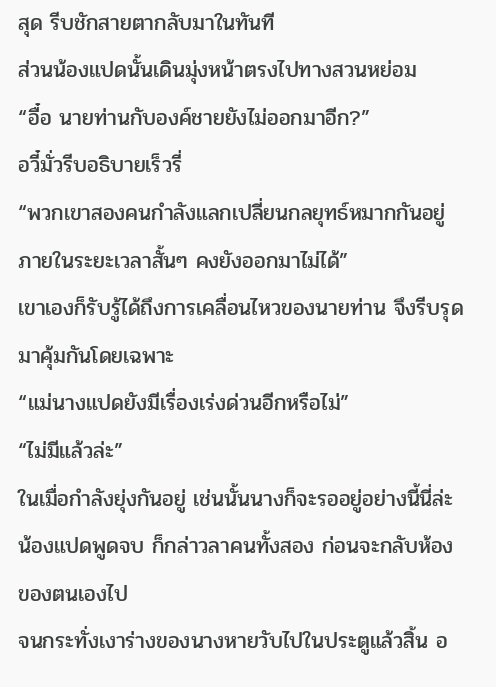สุด รีบชักสายตากลับมาในทันที
ส่วนน้องแปดนั้นเดินมุ่งหน้าตรงไปทางสวนหย่อม
“อื๋อ นายท่านกับองค์ชายยังไม่ออกมาอีก?”
อวี๋มั่วรีบอธิบายเร็วรี่
“พวกเขาสองคนกำลังแลกเปลี่ยนกลยุทธ์หมากกันอยู่ ภายในระยะเวลาสั้นๆ คงยังออกมาไม่ได้”
เขาเองก็รับรู้ได้ถึงการเคลื่อนไหวของนายท่าน จึงรีบรุดมาคุ้มกันโดยเฉพาะ
“แม่นางแปดยังมีเรื่องเร่งด่วนอีกหรือไม่”
“ไม่มีแล้วล่ะ”
ในเมื่อกำลังยุ่งกันอยู่ เช่นนั้นนางก็จะรออยู่อย่างนี้นี่ล่ะ
น้องแปดพูดจบ ก็กล่าวลาคนทั้งสอง ก่อนจะกลับห้องของตนเองไป
จนกระทั่งเงาร่างของนางหายวับไปในประตูแล้วสิ้น อ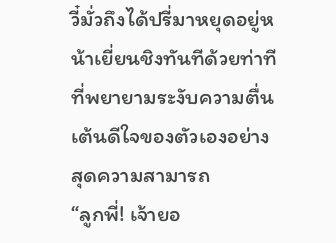วี๋มั่วถึงได้ปรี่มาหยุดอยู่หน้าเยี่ยนชิงทันทีด้วยท่าทีที่พยายามระงับความตื่นเต้นดีใจของตัวเองอย่างสุดความสามารถ
“ลูกพี่! เจ้ายอ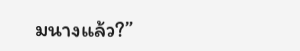มนางแล้ว?”